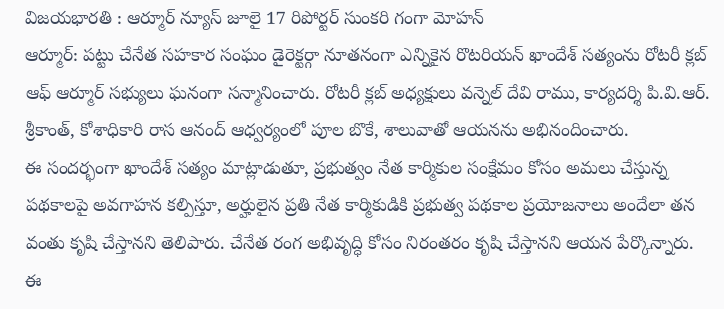విజయభారతి : ఆర్మూర్ న్యూస్ జూలై 17 రిపోర్టర్ సుంకరి గంగా మోహన్
ఆర్మూర్: పట్టు చేనేత సహకార సంఘం డైరెక్టర్గా నూతనంగా ఎన్నికైన రొటరియన్ ఖాందేశ్ సత్యంను రోటరీ క్లబ్ ఆఫ్ ఆర్మూర్ సభ్యులు ఘనంగా సన్మానించారు. రోటరీ క్లబ్ అధ్యక్షులు వన్నెల్ దేవి రాము, కార్యదర్శి పి.వి.ఆర్. శ్రీకాంత్, కోశాధికారి రాస ఆనంద్ ఆధ్వర్యంలో పూల బొకే, శాలువాతో ఆయనను అభినందించారు.
ఈ సందర్భంగా ఖాందేశ్ సత్యం మాట్లాడుతూ, ప్రభుత్వం నేత కార్మికుల సంక్షేమం కోసం అమలు చేస్తున్న పథకాలపై అవగాహన కల్పిస్తూ, అర్హులైన ప్రతి నేత కార్మికుడికి ప్రభుత్వ పథకాల ప్రయోజనాలు అందేలా తన వంతు కృషి చేస్తానని తెలిపారు. చేనేత రంగ అభివృద్ధి కోసం నిరంతరం కృషి చేస్తానని ఆయన పేర్కొన్నారు.
ఈ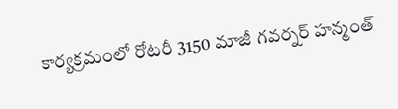కార్యక్రమంలో రోటరీ 3150 మాజీ గవర్నర్ హన్మంత్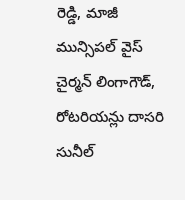రెడ్డి, మాజీ మున్సిపల్ వైస్ చైర్మన్ లింగాగౌడ్, రోటరియన్లు దాసరి సునీల్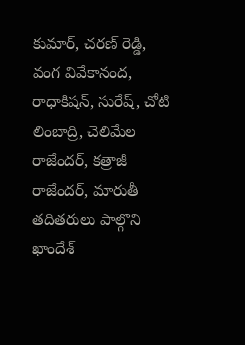కుమార్, చరణ్ రెడ్డి, వంగ వివేకానంద, రాధాకిషన్, సురేష్, చోటి లింబాద్రి, చెలిమేల రాజేందర్, కత్రాజీ రాజేందర్, మారుతీ తదితరులు పాల్గొని ఖాందేశ్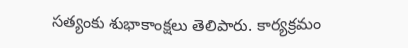సత్యంకు శుభాకాంక్షలు తెలిపారు. కార్యక్రమం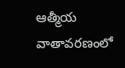ఆత్మీయ వాతావరణంలో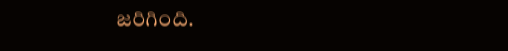జరిగింది.